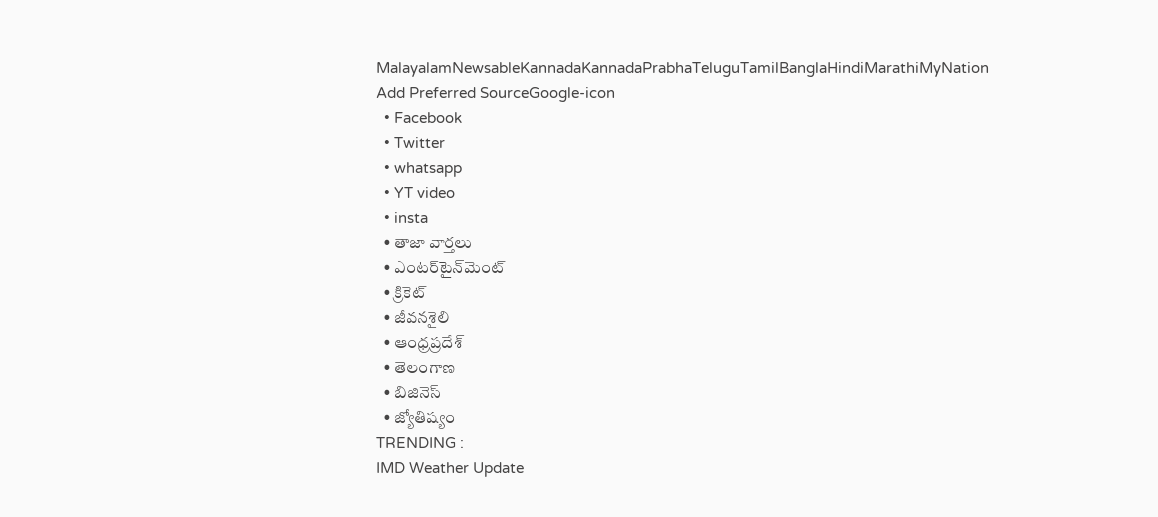MalayalamNewsableKannadaKannadaPrabhaTeluguTamilBanglaHindiMarathiMyNation
Add Preferred SourceGoogle-icon
  • Facebook
  • Twitter
  • whatsapp
  • YT video
  • insta
  • తాజా వార్తలు
  • ఎంటర్‌టైన్‌మెంట్
  • క్రికెట్
  • జీవనశైలి
  • ఆంధ్రప్రదేశ్
  • తెలంగాణ
  • బిజినెస్
  • జ్యోతిష్యం
TRENDING :
IMD Weather Update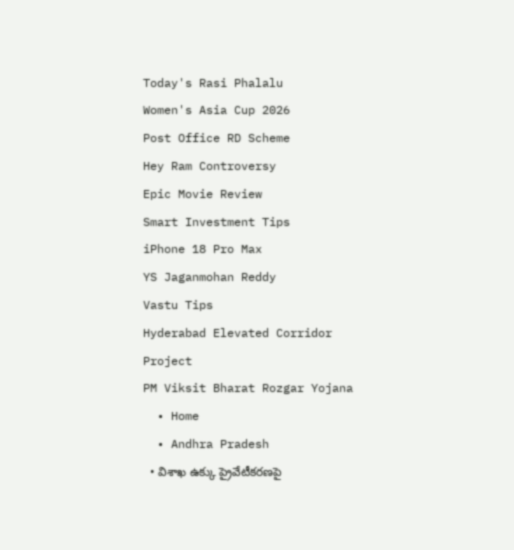Today's Rasi Phalalu
Women's Asia Cup 2026
Post Office RD Scheme
Hey Ram Controversy
Epic Movie Review
Smart Investment Tips
iPhone 18 Pro Max
YS Jaganmohan Reddy
Vastu Tips
Hyderabad Elevated Corridor Project
PM Viksit Bharat Rozgar Yojana
  • Home
  • Andhra Pradesh
  • విశాఖ ఉక్కు ప్రైవేటీకరణపై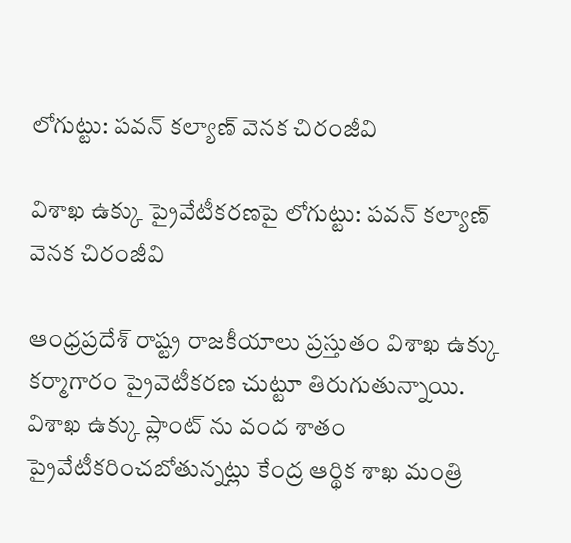లోగుట్టు: పవన్ కల్యాణ్ వెనక చిరంజీవి

విశాఖ ఉక్కు ప్రైవేటీకరణపై లోగుట్టు: పవన్ కల్యాణ్ వెనక చిరంజీవి

ఆంధ్రప్రదేశ్ రాష్ట్ర రాజకీయాలు ప్రస్తుతం విశాఖ ఉక్కు కర్మాగారం ప్రైవెటీకరణ చుట్టూ తిరుగుతున్నాయి. విశాఖ ఉక్కు ప్లాంట్ ను వంద శాతం ప్రైవేటీకరించబోతున్నట్లు కేంద్ర ఆర్థిక శాఖ మంత్రి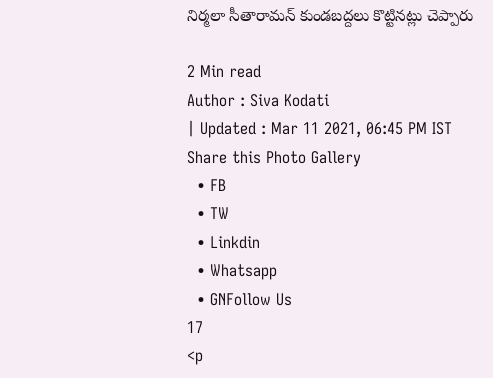నిర్మలా సీతారామన్ కుండబద్దలు కొట్టినట్లు చెప్పారు

2 Min read
Author : Siva Kodati
| Updated : Mar 11 2021, 06:45 PM IST
Share this Photo Gallery
  • FB
  • TW
  • Linkdin
  • Whatsapp
  • GNFollow Us
17
<p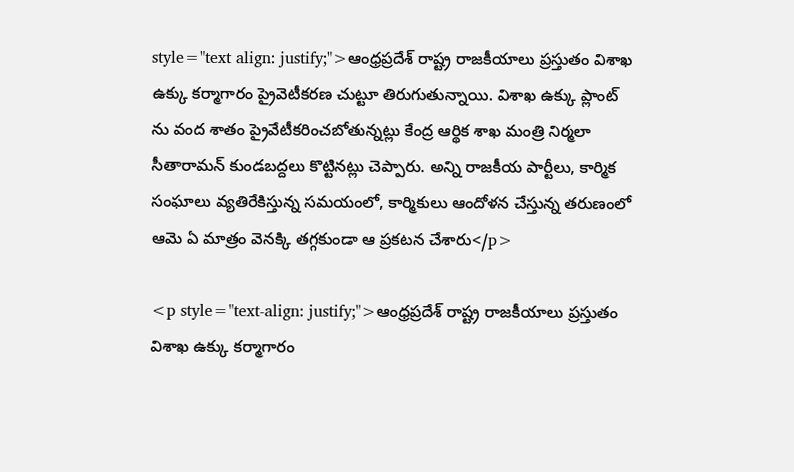style="text align: justify;">ఆంధ్రప్రదేశ్ రాష్ట్ర రాజకీయాలు ప్రస్తుతం విశాఖ ఉక్కు కర్మాగారం ప్రైవెటీకరణ చుట్టూ తిరుగుతున్నాయి. విశాఖ ఉక్కు ప్లాంట్ ను వంద శాతం ప్రైవేటీకరించబోతున్నట్లు కేంద్ర ఆర్థిక శాఖ మంత్రి నిర్మలా సీతారామన్ కుండబద్దలు కొట్టినట్లు చెప్పారు. అన్ని రాజకీయ పార్టీలు, కార్మిక సంఘాలు వ్యతిరేకిస్తున్న సమయంలో, కార్మికులు ఆందోళన చేస్తున్న తరుణంలో ఆమె ఏ మాత్రం వెనక్కి తగ్గకుండా ఆ ప్రకటన చేశారు</p>

<p style="text-align: justify;">ఆంధ్రప్రదేశ్ రాష్ట్ర రాజకీయాలు ప్రస్తుతం విశాఖ ఉక్కు కర్మాగారం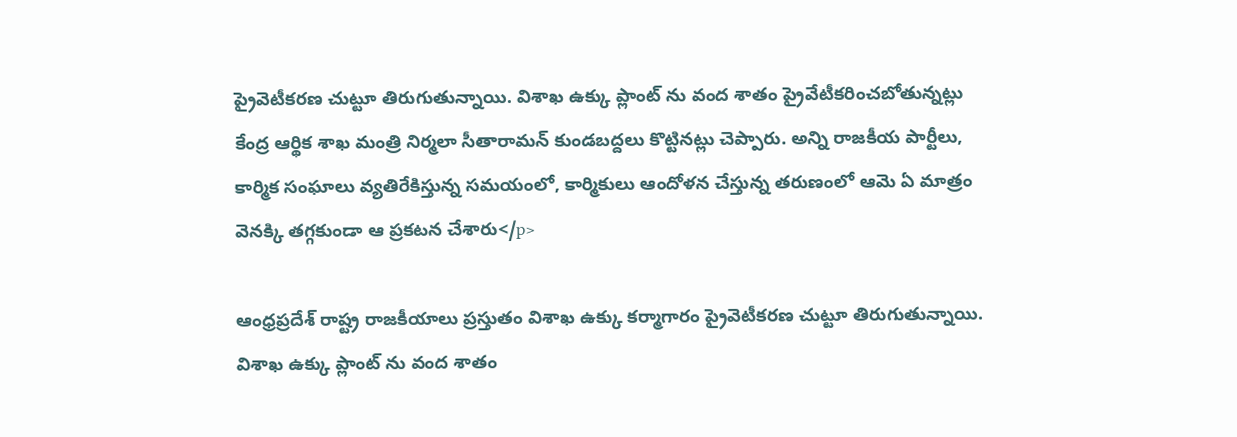ప్రైవెటీకరణ చుట్టూ తిరుగుతున్నాయి. విశాఖ ఉక్కు ప్లాంట్ ను వంద శాతం ప్రైవేటీకరించబోతున్నట్లు కేంద్ర ఆర్థిక శాఖ మంత్రి నిర్మలా సీతారామన్ కుండబద్దలు కొట్టినట్లు చెప్పారు. అన్ని రాజకీయ పార్టీలు, కార్మిక సంఘాలు వ్యతిరేకిస్తున్న సమయంలో, కార్మికులు ఆందోళన చేస్తున్న తరుణంలో ఆమె ఏ మాత్రం వెనక్కి తగ్గకుండా ఆ ప్రకటన చేశారు</p>

ఆంధ్రప్రదేశ్ రాష్ట్ర రాజకీయాలు ప్రస్తుతం విశాఖ ఉక్కు కర్మాగారం ప్రైవెటీకరణ చుట్టూ తిరుగుతున్నాయి. విశాఖ ఉక్కు ప్లాంట్ ను వంద శాతం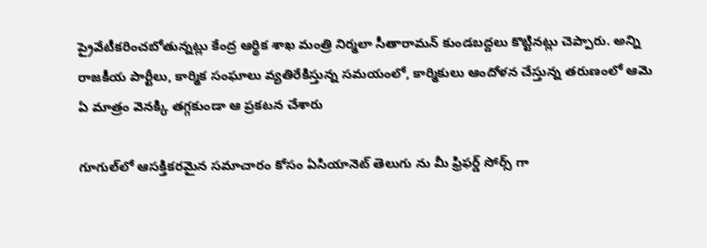ప్రైవేటీకరించబోతున్నట్లు కేంద్ర ఆర్థిక శాఖ మంత్రి నిర్మలా సీతారామన్ కుండబద్దలు కొట్టినట్లు చెప్పారు. అన్ని రాజకీయ పార్టీలు, కార్మిక సంఘాలు వ్యతిరేకిస్తున్న సమయంలో, కార్మికులు ఆందోళన చేస్తున్న తరుణంలో ఆమె ఏ మాత్రం వెనక్కి తగ్గకుండా ఆ ప్రకటన చేశారు

గూగుల్‌లో ఆసక్తికరమైన సమాచారం కోసం ఏసియానెట్ తెలుగు ను మీ ఫ్రిఫర్డ్ సోర్స్ గా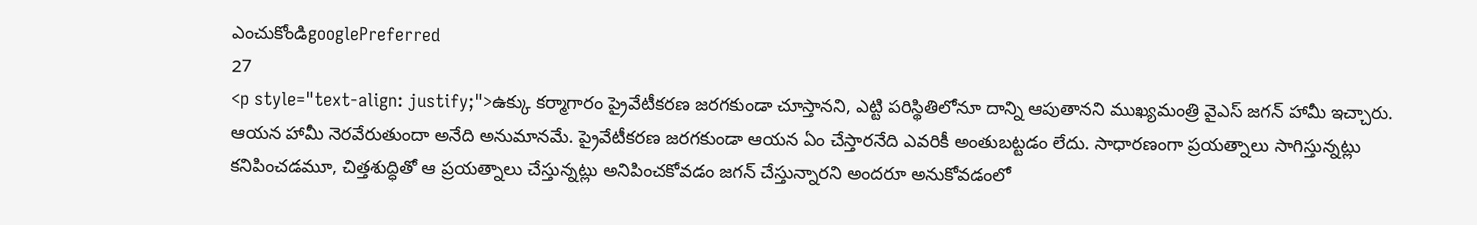ఎంచుకోండిgooglePreferred
27
<p style="text-align: justify;">ఉక్కు కర్మాగారం ప్రైవేటీకరణ జరగకుండా చూస్తానని, ఎట్టి పరిస్థితిలోనూ దాన్ని ఆపుతానని ముఖ్యమంత్రి వైఎస్ జగన్ హామీ ఇచ్చారు. ఆయన హామీ నెరవేరుతుందా అనేది అనుమానమే. ప్రైవేటీకరణ జరగకుండా ఆయన ఏం చేస్తారనేది ఎవరికీ అంతుబట్టడం లేదు. సాధారణంగా ప్రయత్నాలు సాగిస్తున్నట్లు కనిపించడమూ, చిత్తశుద్ధితో ఆ ప్రయత్నాలు చేస్తున్నట్లు అనిపించకోవడం జగన్ చేస్తున్నారని అందరూ అనుకోవడంలో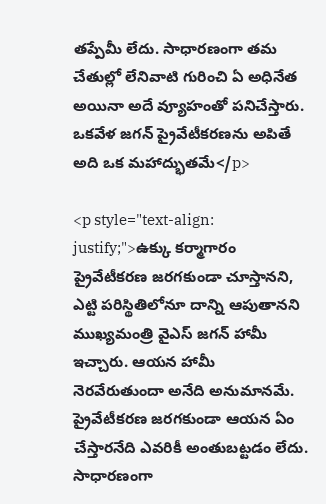తప్పేమీ లేదు. సాధారణంగా తమ చేతుల్లో లేనివాటి గురించి ఏ అధినేత అయినా అదే వ్యూహంతో పనిచేస్తారు. ఒకవేళ జగన్ ప్రైవేటీకరణను అపితే అది ఒక మహాద్భుతమే</p>

<p style="text-align: justify;">ఉక్కు కర్మాగారం ప్రైవేటీకరణ జరగకుండా చూస్తానని, ఎట్టి పరిస్థితిలోనూ దాన్ని ఆపుతానని ముఖ్యమంత్రి వైఎస్ జగన్ హామీ ఇచ్చారు. ఆయన హామీ నెరవేరుతుందా అనేది అనుమానమే. ప్రైవేటీకరణ జరగకుండా ఆయన ఏం చేస్తారనేది ఎవరికీ అంతుబట్టడం లేదు. సాధారణంగా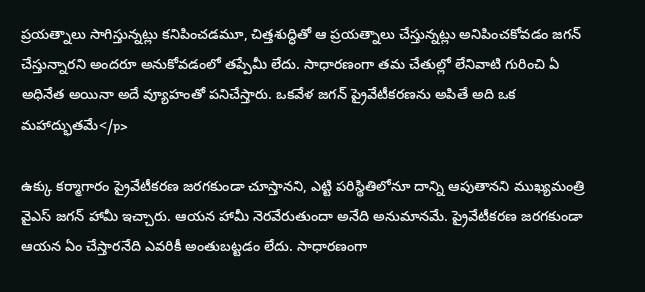ప్రయత్నాలు సాగిస్తున్నట్లు కనిపించడమూ, చిత్తశుద్ధితో ఆ ప్రయత్నాలు చేస్తున్నట్లు అనిపించకోవడం జగన్ చేస్తున్నారని అందరూ అనుకోవడంలో తప్పేమీ లేదు. సాధారణంగా తమ చేతుల్లో లేనివాటి గురించి ఏ అధినేత అయినా అదే వ్యూహంతో పనిచేస్తారు. ఒకవేళ జగన్ ప్రైవేటీకరణను అపితే అది ఒక మహాద్భుతమే</p>

ఉక్కు కర్మాగారం ప్రైవేటీకరణ జరగకుండా చూస్తానని, ఎట్టి పరిస్థితిలోనూ దాన్ని ఆపుతానని ముఖ్యమంత్రి వైఎస్ జగన్ హామీ ఇచ్చారు. ఆయన హామీ నెరవేరుతుందా అనేది అనుమానమే. ప్రైవేటీకరణ జరగకుండా ఆయన ఏం చేస్తారనేది ఎవరికీ అంతుబట్టడం లేదు. సాధారణంగా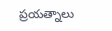ప్రయత్నాలు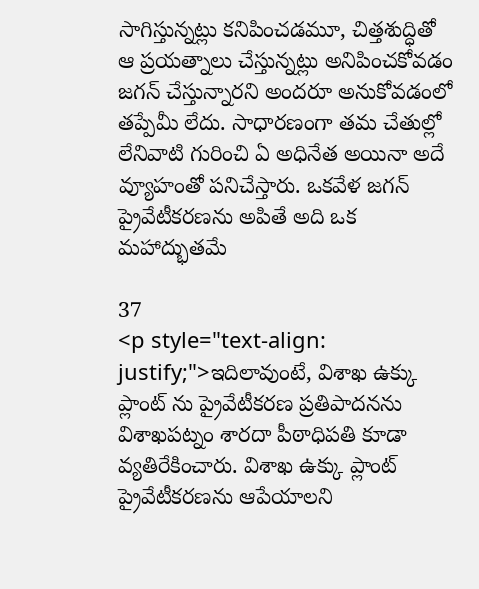సాగిస్తున్నట్లు కనిపించడమూ, చిత్తశుద్ధితో ఆ ప్రయత్నాలు చేస్తున్నట్లు అనిపించకోవడం జగన్ చేస్తున్నారని అందరూ అనుకోవడంలో తప్పేమీ లేదు. సాధారణంగా తమ చేతుల్లో లేనివాటి గురించి ఏ అధినేత అయినా అదే వ్యూహంతో పనిచేస్తారు. ఒకవేళ జగన్ ప్రైవేటీకరణను అపితే అది ఒక మహాద్భుతమే

37
<p style="text-align: justify;">ఇదిలావుంటే, విశాఖ ఉక్కు ప్లాంట్ ను ప్రైవేటీకరణ ప్రతిపాదనను విశాఖపట్నం శారదా పీఠాధిపతి కూడా వ్యతిరేకించారు. విశాఖ ఉక్కు ప్లాంట్ ప్రైవేటీకరణను ఆపేయాలని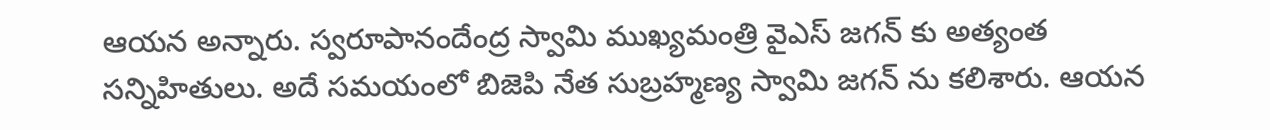ఆయన అన్నారు. స్వరూపానందేంద్ర స్వామి ముఖ్యమంత్రి వైఎస్ జగన్ కు అత్యంత సన్నిహితులు. అదే సమయంలో బిజెపి నేత సుబ్రహ్మణ్య స్వామి జగన్ ను కలిశారు. ఆయన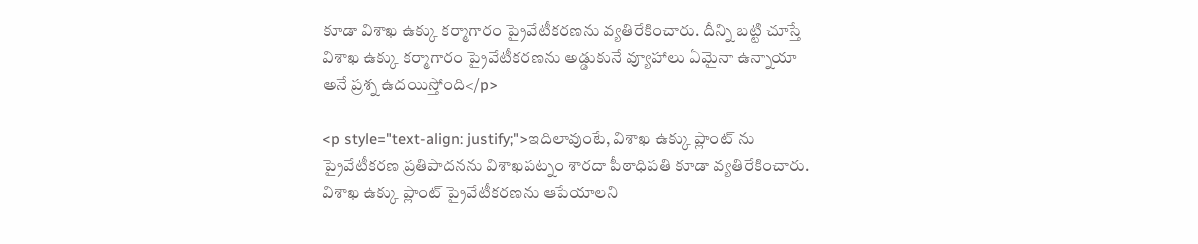కూడా విశాఖ ఉక్కు కర్మాగారం ప్రైవేటీకరణను వ్యతిరేకించారు. దీన్ని బట్టి చూస్తే విశాఖ ఉక్కు కర్మాగారం ప్రైవేటీకరణను అడ్డుకునే వ్యూహాలు ఏమైనా ఉన్నాయా అనే ప్రశ్న ఉదయిస్తోంది</p>

<p style="text-align: justify;">ఇదిలావుంటే, విశాఖ ఉక్కు ప్లాంట్ ను ప్రైవేటీకరణ ప్రతిపాదనను విశాఖపట్నం శారదా పీఠాధిపతి కూడా వ్యతిరేకించారు. విశాఖ ఉక్కు ప్లాంట్ ప్రైవేటీకరణను ఆపేయాలని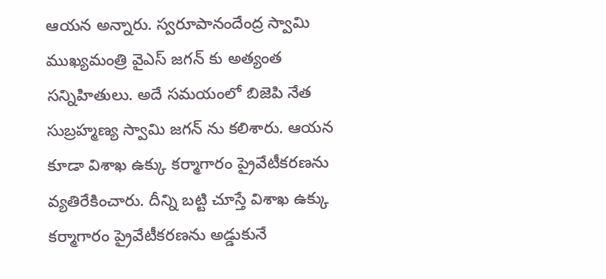ఆయన అన్నారు. స్వరూపానందేంద్ర స్వామి ముఖ్యమంత్రి వైఎస్ జగన్ కు అత్యంత సన్నిహితులు. అదే సమయంలో బిజెపి నేత సుబ్రహ్మణ్య స్వామి జగన్ ను కలిశారు. ఆయన కూడా విశాఖ ఉక్కు కర్మాగారం ప్రైవేటీకరణను వ్యతిరేకించారు. దీన్ని బట్టి చూస్తే విశాఖ ఉక్కు కర్మాగారం ప్రైవేటీకరణను అడ్డుకునే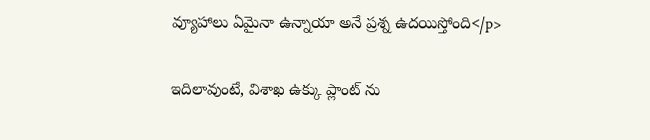వ్యూహాలు ఏమైనా ఉన్నాయా అనే ప్రశ్న ఉదయిస్తోంది</p>

ఇదిలావుంటే, విశాఖ ఉక్కు ప్లాంట్ ను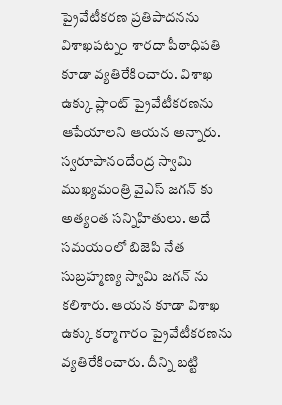ప్రైవేటీకరణ ప్రతిపాదనను విశాఖపట్నం శారదా పీఠాధిపతి కూడా వ్యతిరేకించారు. విశాఖ ఉక్కు ప్లాంట్ ప్రైవేటీకరణను ఆపేయాలని ఆయన అన్నారు. స్వరూపానందేంద్ర స్వామి ముఖ్యమంత్రి వైఎస్ జగన్ కు అత్యంత సన్నిహితులు. అదే సమయంలో బిజెపి నేత సుబ్రహ్మణ్య స్వామి జగన్ ను కలిశారు. ఆయన కూడా విశాఖ ఉక్కు కర్మాగారం ప్రైవేటీకరణను వ్యతిరేకించారు. దీన్ని బట్టి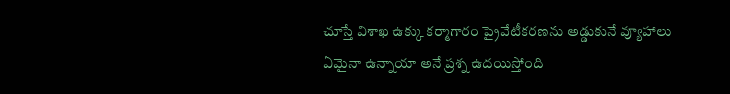చూస్తే విశాఖ ఉక్కు కర్మాగారం ప్రైవేటీకరణను అడ్డుకునే వ్యూహాలు ఏమైనా ఉన్నాయా అనే ప్రశ్న ఉదయిస్తోంది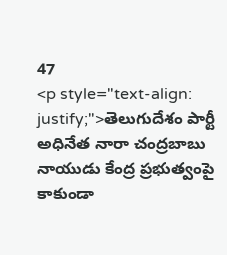47
<p style="text-align: justify;">తెలుగుదేశం పార్టీ అధినేత నారా చంద్రబాబు నాయుడు కేంద్ర ప్రభుత్వంపై కాకుండా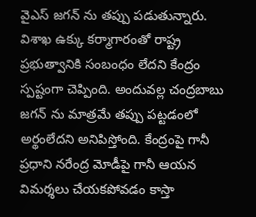వైఎస్ జగన్ ను తప్పు పడుతున్నారు. విశాఖ ఉక్కు కర్మాగారంతో రాష్ట్ర ప్రభుత్వానికి సంబంధం లేదని కేంద్రం స్పష్టంగా చెప్పింది. అందువల్ల చంద్రబాబు జగన్ ను మాత్రమే తప్పు పట్టడంలో అర్థంలేదని అనిపిస్తోంది. కేంద్రంపై గానీ ప్రధాని నరేంద్ర మోడీపై గానీ ఆయన విమర్శలు చేయకపోవడం కాస్తా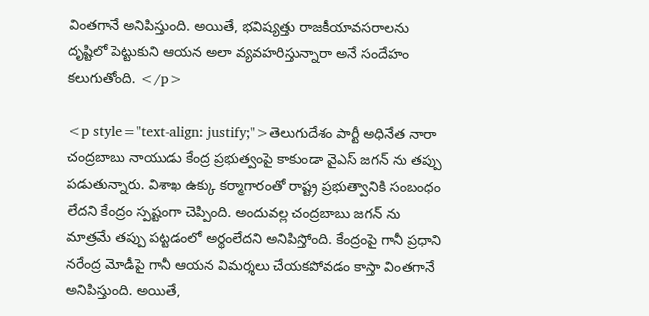వింతగానే అనిపిస్తుంది. అయితే, భవిష్యత్తు రాజకీయావసరాలను దృష్టిలో పెట్టుకుని ఆయన అలా వ్యవహరిస్తున్నారా అనే సందేహం కలుగుతోంది. </p>

<p style="text-align: justify;">తెలుగుదేశం పార్టీ అధినేత నారా చంద్రబాబు నాయుడు కేంద్ర ప్రభుత్వంపై కాకుండా వైఎస్ జగన్ ను తప్పు పడుతున్నారు. విశాఖ ఉక్కు కర్మాగారంతో రాష్ట్ర ప్రభుత్వానికి సంబంధం లేదని కేంద్రం స్పష్టంగా చెప్పింది. అందువల్ల చంద్రబాబు జగన్ ను మాత్రమే తప్పు పట్టడంలో అర్థంలేదని అనిపిస్తోంది. కేంద్రంపై గానీ ప్రధాని నరేంద్ర మోడీపై గానీ ఆయన విమర్శలు చేయకపోవడం కాస్తా వింతగానే అనిపిస్తుంది. అయితే,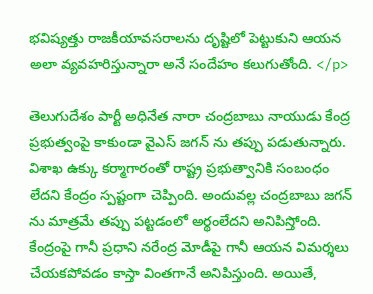భవిష్యత్తు రాజకీయావసరాలను దృష్టిలో పెట్టుకుని ఆయన అలా వ్యవహరిస్తున్నారా అనే సందేహం కలుగుతోంది. </p>

తెలుగుదేశం పార్టీ అధినేత నారా చంద్రబాబు నాయుడు కేంద్ర ప్రభుత్వంపై కాకుండా వైఎస్ జగన్ ను తప్పు పడుతున్నారు. విశాఖ ఉక్కు కర్మాగారంతో రాష్ట్ర ప్రభుత్వానికి సంబంధం లేదని కేంద్రం స్పష్టంగా చెప్పింది. అందువల్ల చంద్రబాబు జగన్ ను మాత్రమే తప్పు పట్టడంలో అర్థంలేదని అనిపిస్తోంది. కేంద్రంపై గానీ ప్రధాని నరేంద్ర మోడీపై గానీ ఆయన విమర్శలు చేయకపోవడం కాస్తా వింతగానే అనిపిస్తుంది. అయితే,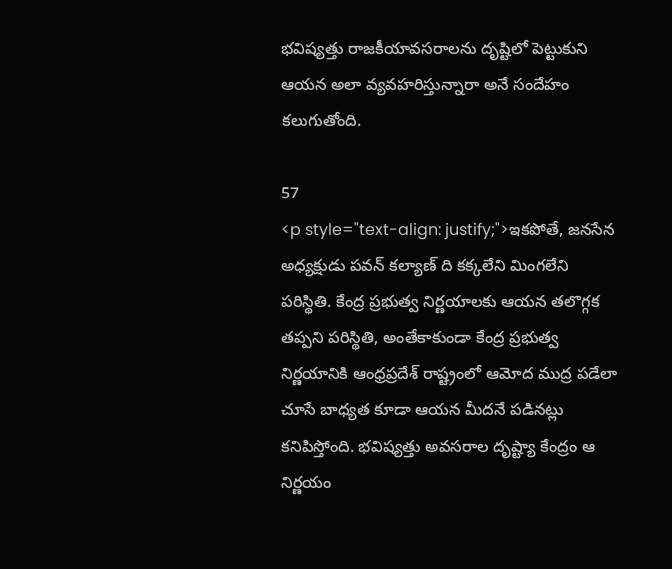భవిష్యత్తు రాజకీయావసరాలను దృష్టిలో పెట్టుకుని ఆయన అలా వ్యవహరిస్తున్నారా అనే సందేహం కలుగుతోంది.

57
<p style="text-align: justify;">ఇకపోతే, జనసేన అధ్యక్షుడు పవన్ కల్యాణ్ ది కక్కలేని మింగలేని పరిస్థితి. కేంద్ర ప్రభుత్వ నిర్ణయాలకు ఆయన తలొగ్గక తప్పని పరిస్థితి, అంతేకాకుండా కేంద్ర ప్రభుత్వ నిర్ణయానికి ఆంధ్రప్రదేశ్ రాష్ట్రంలో ఆమోద ముద్ర పడేలా చూసే బాధ్యత కూడా ఆయన మీదనే పడినట్లు కనిపిస్తోంది. భవిష్యత్తు అవసరాల దృష్ట్యా కేంద్రం ఆ నిర్ణయం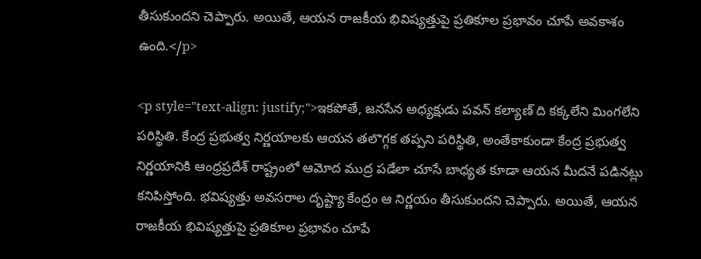తీసుకుందని చెప్పారు. అయితే, ఆయన రాజకీయ భివిష్యత్తుపై ప్రతికూల ప్రభావం చూపే అవకాశం ఉంది.</p>

<p style="text-align: justify;">ఇకపోతే, జనసేన అధ్యక్షుడు పవన్ కల్యాణ్ ది కక్కలేని మింగలేని పరిస్థితి. కేంద్ర ప్రభుత్వ నిర్ణయాలకు ఆయన తలొగ్గక తప్పని పరిస్థితి, అంతేకాకుండా కేంద్ర ప్రభుత్వ నిర్ణయానికి ఆంధ్రప్రదేశ్ రాష్ట్రంలో ఆమోద ముద్ర పడేలా చూసే బాధ్యత కూడా ఆయన మీదనే పడినట్లు కనిపిస్తోంది. భవిష్యత్తు అవసరాల దృష్ట్యా కేంద్రం ఆ నిర్ణయం తీసుకుందని చెప్పారు. అయితే, ఆయన రాజకీయ భివిష్యత్తుపై ప్రతికూల ప్రభావం చూపే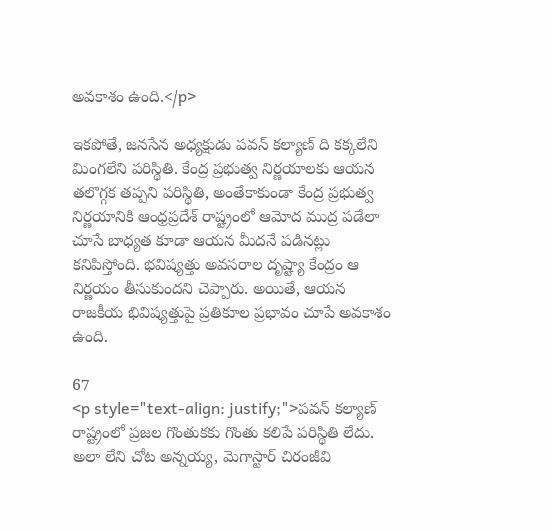అవకాశం ఉంది.</p>

ఇకపోతే, జనసేన అధ్యక్షుడు పవన్ కల్యాణ్ ది కక్కలేని మింగలేని పరిస్థితి. కేంద్ర ప్రభుత్వ నిర్ణయాలకు ఆయన తలొగ్గక తప్పని పరిస్థితి, అంతేకాకుండా కేంద్ర ప్రభుత్వ నిర్ణయానికి ఆంధ్రప్రదేశ్ రాష్ట్రంలో ఆమోద ముద్ర పడేలా చూసే బాధ్యత కూడా ఆయన మీదనే పడినట్లు కనిపిస్తోంది. భవిష్యత్తు అవసరాల దృష్ట్యా కేంద్రం ఆ నిర్ణయం తీసుకుందని చెప్పారు. అయితే, ఆయన రాజకీయ భివిష్యత్తుపై ప్రతికూల ప్రభావం చూపే అవకాశం ఉంది.

67
<p style="text-align: justify;">పవన్ కల్యాణ్ రాష్ట్రంలో ప్రజల గొంతుకకు గొంతు కలిపే పరిస్థితి లేదు. అలా లేని చోట అన్నయ్య, మెగాస్టార్ చిరంజీవి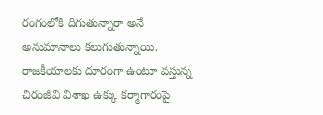రంగంలోకి దిగుతున్నారా అనే అనుమానాలు కలుగుతున్నాయి. రాజకీయాలకు దూరంగా ఉంటూ వస్తున్న చిరంజీవి విశాఖ ఉక్కు కర్మాగారంపై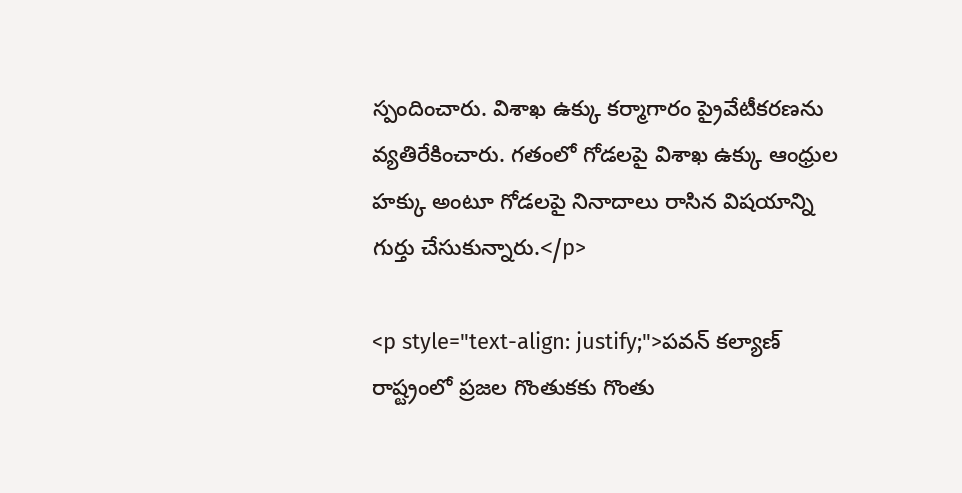స్పందించారు. విశాఖ ఉక్కు కర్మాగారం ప్రైవేటీకరణను వ్యతిరేకించారు. గతంలో గోడలపై విశాఖ ఉక్కు ఆంధ్రుల హక్కు అంటూ గోడలపై నినాదాలు రాసిన విషయాన్ని గుర్తు చేసుకున్నారు.</p>

<p style="text-align: justify;">పవన్ కల్యాణ్ రాష్ట్రంలో ప్రజల గొంతుకకు గొంతు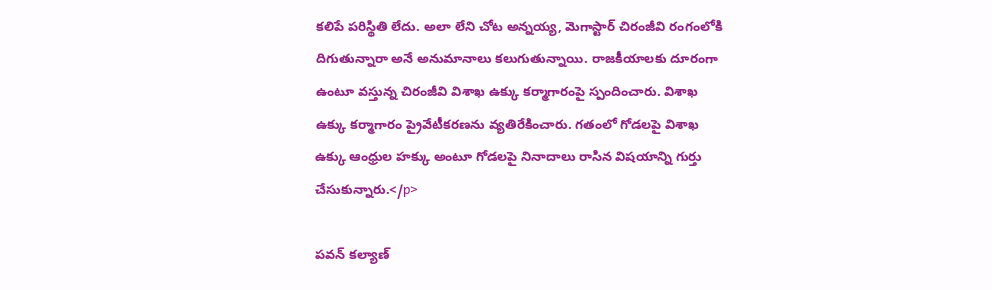కలిపే పరిస్థితి లేదు. అలా లేని చోట అన్నయ్య, మెగాస్టార్ చిరంజీవి రంగంలోకి దిగుతున్నారా అనే అనుమానాలు కలుగుతున్నాయి. రాజకీయాలకు దూరంగా ఉంటూ వస్తున్న చిరంజీవి విశాఖ ఉక్కు కర్మాగారంపై స్పందించారు. విశాఖ ఉక్కు కర్మాగారం ప్రైవేటీకరణను వ్యతిరేకించారు. గతంలో గోడలపై విశాఖ ఉక్కు ఆంధ్రుల హక్కు అంటూ గోడలపై నినాదాలు రాసిన విషయాన్ని గుర్తు చేసుకున్నారు.</p>

పవన్ కల్యాణ్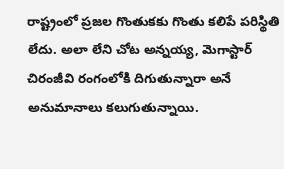రాష్ట్రంలో ప్రజల గొంతుకకు గొంతు కలిపే పరిస్థితి లేదు. అలా లేని చోట అన్నయ్య, మెగాస్టార్ చిరంజీవి రంగంలోకి దిగుతున్నారా అనే అనుమానాలు కలుగుతున్నాయి.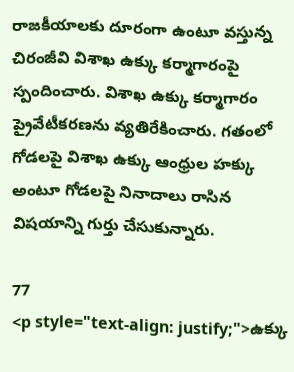రాజకీయాలకు దూరంగా ఉంటూ వస్తున్న చిరంజీవి విశాఖ ఉక్కు కర్మాగారంపై స్పందించారు. విశాఖ ఉక్కు కర్మాగారం ప్రైవేటీకరణను వ్యతిరేకించారు. గతంలో గోడలపై విశాఖ ఉక్కు ఆంధ్రుల హక్కు అంటూ గోడలపై నినాదాలు రాసిన విషయాన్ని గుర్తు చేసుకున్నారు.

77
<p style="text-align: justify;">ఉక్కు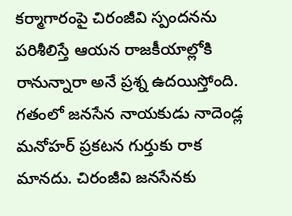కర్మాగారంపై చిరంజీవి స్పందనను పరిశీలిస్తే ఆయన రాజకీయాల్లోకి రానున్నారా అనే ప్రశ్న ఉదయిస్తోంది. గతంలో జనసేన నాయకుడు నాదెండ్ల మనోహర్ ప్రకటన గుర్తుకు రాక మానదు. చిరంజీవి జనసేనకు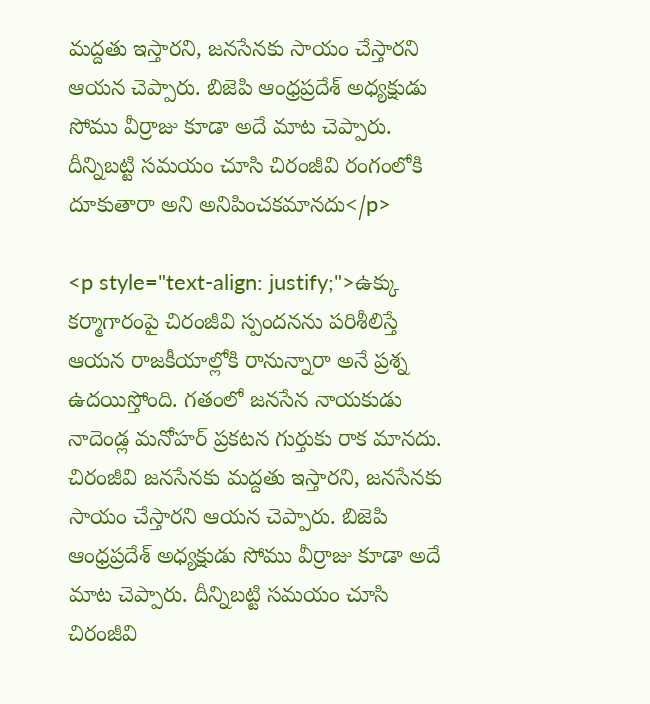మద్దతు ఇస్తారని, జనసేనకు సాయం చేస్తారని ఆయన చెప్పారు. బిజెపి ఆంధ్రప్రదేశ్ అధ్యక్షుడు సోము వీర్రాజు కూడా అదే మాట చెప్పారు. దీన్నిబట్టి సమయం చూసి చిరంజీవి రంగంలోకి దూకుతారా అని అనిపించకమానదు</p>

<p style="text-align: justify;">ఉక్కు కర్మాగారంపై చిరంజీవి స్పందనను పరిశీలిస్తే ఆయన రాజకీయాల్లోకి రానున్నారా అనే ప్రశ్న ఉదయిస్తోంది. గతంలో జనసేన నాయకుడు నాదెండ్ల మనోహర్ ప్రకటన గుర్తుకు రాక మానదు. చిరంజీవి జనసేనకు మద్దతు ఇస్తారని, జనసేనకు సాయం చేస్తారని ఆయన చెప్పారు. బిజెపి ఆంధ్రప్రదేశ్ అధ్యక్షుడు సోము వీర్రాజు కూడా అదే మాట చెప్పారు. దీన్నిబట్టి సమయం చూసి చిరంజీవి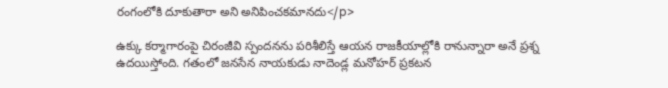రంగంలోకి దూకుతారా అని అనిపించకమానదు</p>

ఉక్కు కర్మాగారంపై చిరంజీవి స్పందనను పరిశీలిస్తే ఆయన రాజకీయాల్లోకి రానున్నారా అనే ప్రశ్న ఉదయిస్తోంది. గతంలో జనసేన నాయకుడు నాదెండ్ల మనోహర్ ప్రకటన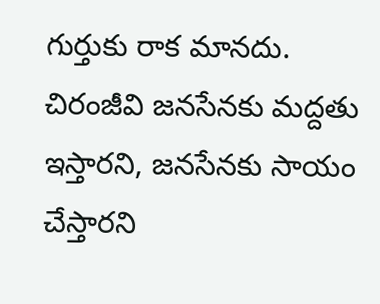గుర్తుకు రాక మానదు. చిరంజీవి జనసేనకు మద్దతు ఇస్తారని, జనసేనకు సాయం చేస్తారని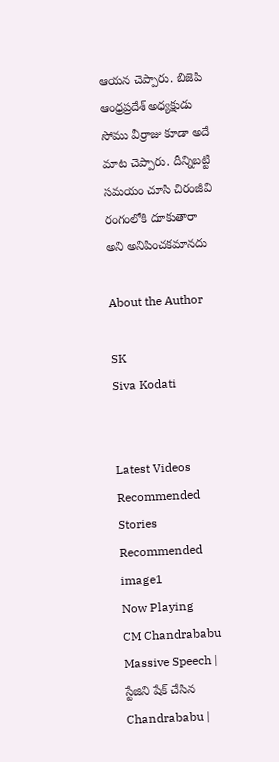ఆయన చెప్పారు. బిజెపి ఆంధ్రప్రదేశ్ అధ్యక్షుడు సోము వీర్రాజు కూడా అదే మాట చెప్పారు. దీన్నిబట్టి సమయం చూసి చిరంజీవి రంగంలోకి దూకుతారా అని అనిపించకమానదు

About the Author

SK
Siva Kodati


Latest Videos
Recommended Stories
Recommended image1
Now Playing
CM Chandrababu Massive Speech | స్టేజిని షేక్ చేసిన Chandrababu |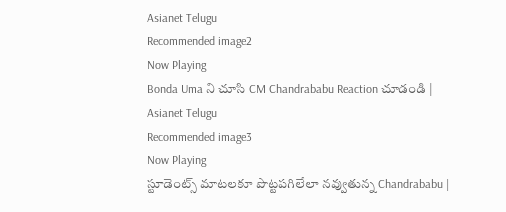Asianet Telugu
Recommended image2
Now Playing
Bonda Uma ని చూసి CM Chandrababu Reaction చూడండి | Asianet Telugu
Recommended image3
Now Playing
స్టూడెంట్స్ మాటలకూ పొట్టపగిలేలా నవ్వుతున్న Chandrababu |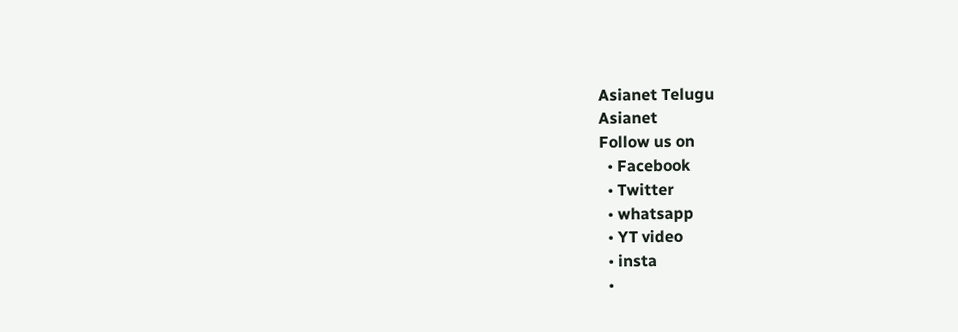Asianet Telugu
Asianet
Follow us on
  • Facebook
  • Twitter
  • whatsapp
  • YT video
  • insta
  •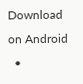Download on Android
  •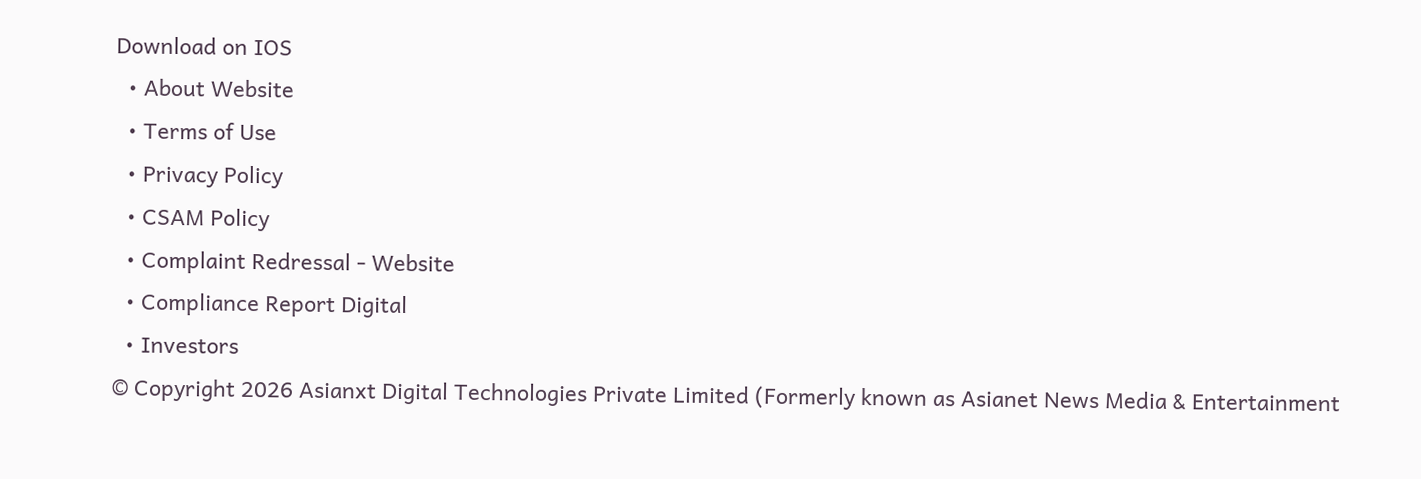Download on IOS
  • About Website
  • Terms of Use
  • Privacy Policy
  • CSAM Policy
  • Complaint Redressal - Website
  • Compliance Report Digital
  • Investors
© Copyright 2026 Asianxt Digital Technologies Private Limited (Formerly known as Asianet News Media & Entertainment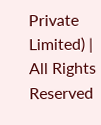Private Limited) | All Rights Reserved